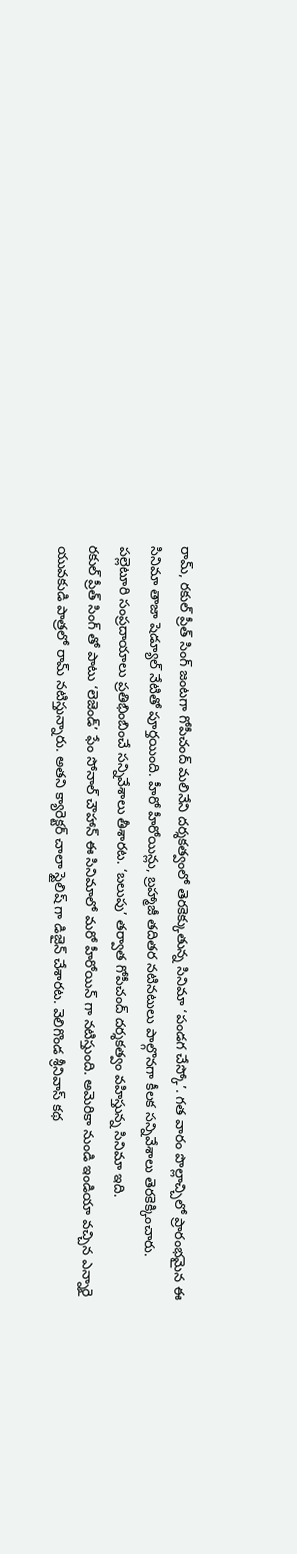రామ్, రకుల్ ప్రీత్ సింగ్ జంటగా గోపీచంద్ మలినేని దర్శకత్వంలో తెరకెక్కుతున్న సినిమా ‘పండగ చేస్కో’. గత వారం పొల్లాచ్చిలో ప్రారంభమైన ఈ సినిమా తాజా షెడ్యూల్ నేటితో పూర్తయింది. హీరో హీరోయిన్లు, బ్రహ్మాజీ తదితర నటినటులు పాల్గొనగా కీలక సన్నివేశాలు తెరకెక్కించారు. పల్లెటూరి సంప్రదాయాలు ప్రతిభింబించే సన్నివేశాలు తీశారట. ‘బలుపు’ తర్వాత గోపీచంద్ దర్శకత్వం వహిస్తున్న సినిమా ఇది.
రకుల్ ప్రీత్ సింగ్ తో పాటు ‘లెజెండ్’ ఫేం సోనాల్ చౌహాన్ ఈ సినిమాలో మరో హీరోయిన్ గా నటిస్తుంది. అమెరికా నుండి ఇండియా వచ్చిన ఎన్నారై యువకుడి పాత్రలో రామ్ నటిస్తున్నారు. అతని క్యారెక్టర్ చాలా స్టైలిష్ గా డిజైన్ చేశారట. వెలిగొండ శ్రీనివాస్ కథ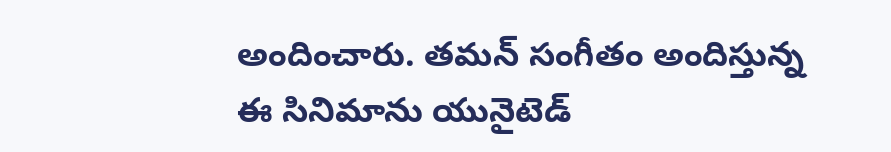అందించారు. తమన్ సంగీతం అందిస్తున్న ఈ సినిమాను యునైటెడ్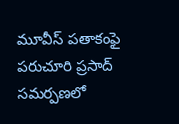మూవీస్ పతాకంఫై పరుచూరి ప్రసాద్ సమర్పణలో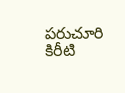పరుచూరి కిరీటి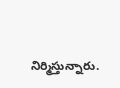నిర్మిస్తున్నారు.